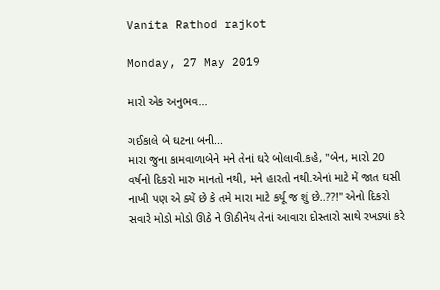Vanita Rathod rajkot

Monday, 27 May 2019

મારો એક અનુભવ...

ગઈકાલે બે ઘટના બની...
મારા જુના કામવાળાબેને મને તેનાં ઘરે બોલાવી.કહે, "બેન, મારો 20 વર્ષનો દિકરો મારુ માનતો નથી, મને હારતો નથી.એનાં માટે મેં જાત ઘસી નાખી પણ એ ક્યેં છે કે તમે મારા માટે કર્યૂ જ શું છે..??!" એનો દિકરો સવારે મોડો મોડો ઊઠે ને ઊઠીનેય તેનાં આવારા દોસ્તારો સાથે રખડ્યાં કરે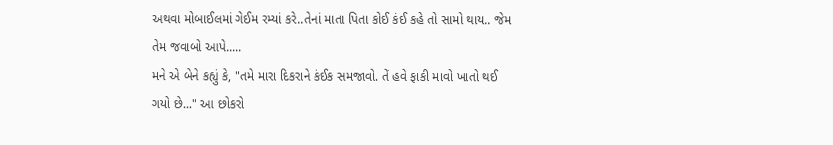અથવા મોબાઈલમાં ગેઈમ રમ્યાં કરે..તેનાં માતા પિતા કોઈ કંઈ કહે તો સામો થાય.. જેમ તેમ જવાબો આપે.....
મને એ બેને કહ્યું કે, "તમે મારા દિકરાને કંઈક સમજાવો. તેં હવે ફાકી માવો ખાતો થઈ ગયો છે..." આ છોકરો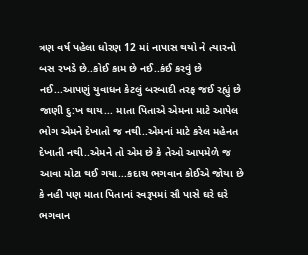ત્રણ વર્ષ પહેલા ધોરણ 12 માં નાપાસ થયો ને ત્યારનો બસ રખડે છે..કોઈ કામ છે નઈ..કંઈ કરવું છે નઈ...આપણું યુવાધન કેટલું બરબાદી તરફ જઈ રહ્યું છે જાણી દુ:ખ થાય... માતા પિતાએ એમના માટે આપેલ ભોગ એમને દેખાતો જ નથી..એમનાં માટે કરેલ મહેનત દેખાતી નથી..એમને તો એમ છે કે તેઓ આપમેળે જ આવા મોટા થઈ ગયા...કદાચ ભગવાન કોઈએ જોયા છે કે નહી પણ માતા પિતાનાં સ્વરૂપમાં સૌ પાસે ઘરે ઘરે ભગવાન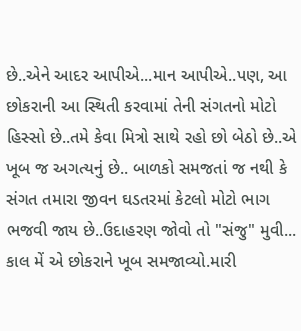છે..એને આદર આપીએ...માન આપીએ..પણ, આ છોકરાની આ સ્થિતી કરવામાં તેની સંગતનો મોટો હિસ્સો છે..તમે કેવા મિત્રો સાથે રહો છો બેઠો છે..એ ખૂબ જ અગત્યનું છે.. બાળકો સમજતાં જ નથી કે સંગત તમારા જીવન ઘડતરમાં કેટલો મોટો ભાગ ભજવી જાય છે..ઉદાહરણ જોવો તો "સંજુ" મુવી... કાલ મેં એ છોકરાને ખૂબ સમજાવ્યો.મારી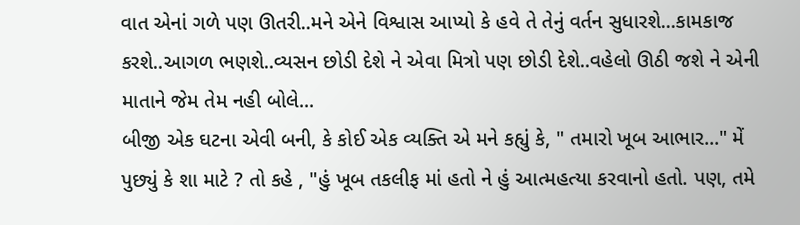વાત એનાં ગળે પણ ઊતરી..મને એને વિશ્વાસ આપ્યો કે હવે તે તેનું વર્તન સુધારશે...કામકાજ કરશે..આગળ ભણશે..વ્યસન છોડી દેશે ને એવા મિત્રો પણ છોડી દેશે..વહેલો ઊઠી જશે ને એની માતાને જેમ તેમ નહી બોલે...
બીજી એક ઘટના એવી બની, કે કોઈ એક વ્યક્તિ એ મને કહ્યું કે, " તમારો ખૂબ આભાર..." મેં પુછ્યું કે શા માટે ? તો કહે , "હું ખૂબ તકલીફ માં હતો ને હું આત્મહત્યા કરવાનો હતો. પણ, તમે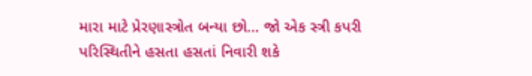મારા માટે પ્રેરણાસ્ત્રોત બન્યા છો... જો એક સ્ત્રી કપરી પરિસ્થિતીને હસતા હસતાં નિવારી શકે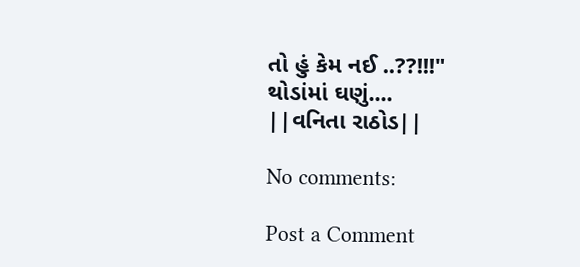તો હું કેમ નઈ ..??!!!"
થોડાંમાં ઘણું....
||વનિતા રાઠોડ||

No comments:

Post a Comment